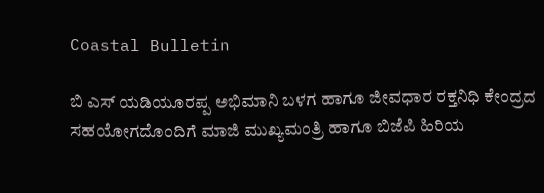Coastal Bulletin

ಬಿ ಎಸ್ ಯಡಿಯೂರಪ್ಪ ಅಭಿಮಾನಿ ಬಳಗ ಹಾಗೂ ಜೀವಧಾರ ರಕ್ತನಿಧಿ ಕೇಂದ್ರದ ಸಹಯೋಗದೊಂದಿಗೆ ಮಾಜಿ ಮುಖ್ಯಮಂತ್ರಿ ಹಾಗೂ ಬಿಜೆಪಿ ಹಿರಿಯ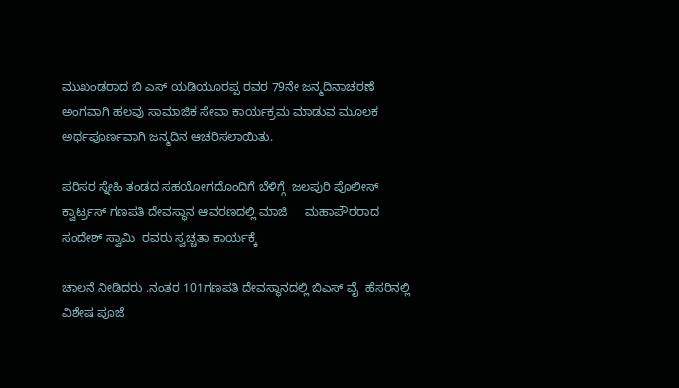ಮುಖಂಡರಾದ ಬಿ ಎಸ್ ಯಡಿಯೂರಪ್ಪ ರವರ 79ನೇ ಜನ್ಮದಿನಾಚರಣೆ ಅಂಗವಾಗಿ ಹಲವು ಸಾಮಾಜಿಕ ಸೇವಾ ಕಾರ್ಯಕ್ರಮ ಮಾಡುವ ಮೂಲಕ ಅರ್ಥಪೂರ್ಣವಾಗಿ ಜನ್ಮದಿನ ಆಚರಿಸಲಾಯಿತು.

ಪರಿಸರ ಸ್ನೇಹಿ ತಂಡದ ಸಹಯೋಗದೊಂದಿಗೆ ಬೆಳಿಗ್ಗೆ  ಜಲಪುರಿ ಪೊಲೀಸ್ ಕ್ವಾರ್ಟ್ರಸ್ ಗಣಪತಿ ದೇವಸ್ಥಾನ ಆವರಣದಲ್ಲಿ ಮಾಜಿ     ಮಹಾಪೌರರಾದ ಸಂದೇಶ್ ಸ್ವಾಮಿ  ರವರು ಸ್ವಚ್ಚತಾ ಕಾರ್ಯಕ್ಕೆ

ಚಾಲನೆ ನೀಡಿದರು .ನಂತರ 101ಗಣಪತಿ ದೇವಸ್ಥಾನದಲ್ಲಿ ಬಿಎಸ್ ವೈ  ಹೆಸರಿನಲ್ಲಿ ವಿಶೇಷ ಪೂಜೆ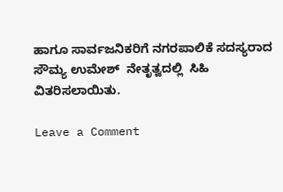ಹಾಗೂ ಸಾರ್ವಜನಿಕರಿಗೆ ನಗರಪಾಲಿಕೆ ಸದಸ್ಯರಾದ ಸೌಮ್ಯ ಉಮೇಶ್  ನೇತೃತ್ವದಲ್ಲಿ  ಸಿಹಿ ವಿತರಿಸಲಾಯಿತು.

Leave a Comment